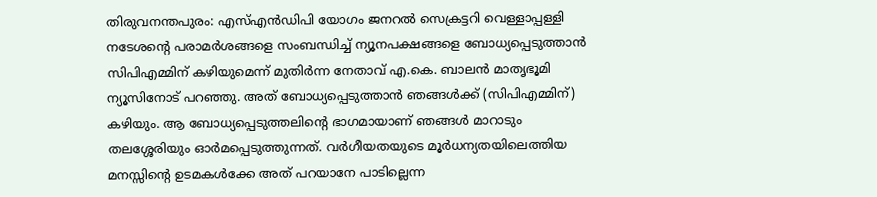തിരുവനന്തപുരം: എസ്എൻഡിപി യോഗം ജനറൽ സെക്രട്ടറി വെള്ളാപ്പള്ളി നടേശന്റെ പരാമർശങ്ങളെ സംബന്ധിച്ച് ന്യൂനപക്ഷങ്ങളെ ബോധ്യപ്പെടുത്താൻ സിപിഎമ്മിന് കഴിയുമെന്ന് മുതിർന്ന നേതാവ് എ.കെ. ബാലൻ മാതൃഭൂമി ന്യൂസിനോട് പറഞ്ഞു. അത് ബോധ്യപ്പെടുത്താൻ ഞങ്ങൾക്ക് (സിപിഎമ്മിന്) കഴിയും. ആ ബോധ്യപ്പെടുത്തലിന്റെ ഭാഗമായാണ് ഞങ്ങൾ മാറാടും തലശ്ശേരിയും ഓർമപ്പെടുത്തുന്നത്. വർഗീയതയുടെ മൂർധന്യതയിലെത്തിയ മനസ്സിന്റെ ഉടമകൾക്കേ അത് പറയാനേ പാടില്ലെന്ന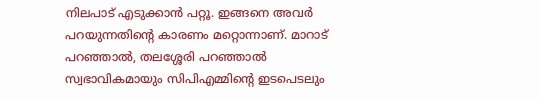നിലപാട് എടുക്കാൻ പറ്റൂ. ഇങ്ങനെ അവർ പറയുന്നതിന്റെ കാരണം മറ്റൊന്നാണ്. മാറാട് പറഞ്ഞാൽ, തലശ്ശേരി പറഞ്ഞാൽ സ്വഭാവികമായും സിപിഎമ്മിന്റെ ഇടപെടലും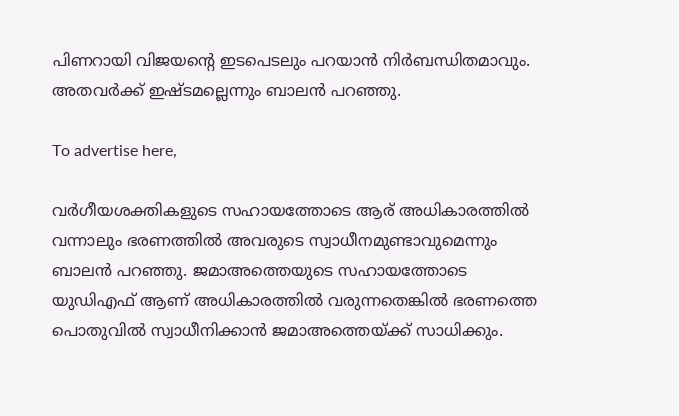പിണറായി വിജയന്റെ ഇടപെടലും പറയാൻ നിർബന്ധിതമാവും. അതവർക്ക് ഇഷ്ടമല്ലെന്നും ബാലൻ പറഞ്ഞു.

To advertise here,

വർഗീയശക്തികളുടെ സഹായത്തോടെ ആര് അധികാരത്തിൽ വന്നാലും ഭരണത്തിൽ അവരുടെ സ്വാധീനമുണ്ടാവുമെന്നും ബാലൻ പറഞ്ഞു. ജമാഅത്തെയുടെ സഹായത്തോടെ യുഡിഎഫ് ആണ് അധികാരത്തിൽ വരുന്നതെങ്കിൽ ഭരണത്തെ പൊതുവിൽ സ്വാധീനിക്കാൻ ജമാഅത്തെയ്ക്ക് സാധിക്കും.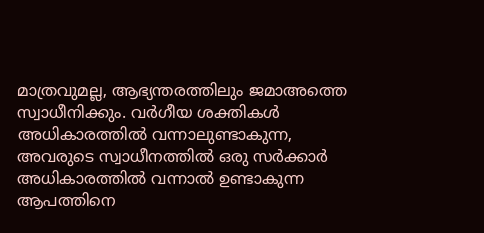മാത്രവുമല്ല, ആഭ്യന്തരത്തിലും ജമാഅത്തെ സ്വാധീനിക്കും. വർഗീയ ശക്തികൾ അധികാരത്തിൽ വന്നാലുണ്ടാകുന്ന, അവരുടെ സ്വാധീനത്തിൽ ഒരു സർക്കാർ അധികാരത്തിൽ വന്നാൽ ഉണ്ടാകുന്ന ആപത്തിനെ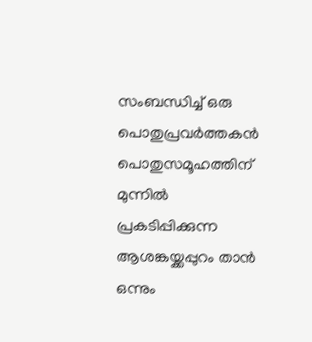സംബന്ധിച്ച് ഒരു പൊതുപ്രവർത്തകൻ പൊതുസമൂഹത്തിന് മുന്നിൽ പ്രകടിപ്പിക്കുന്ന ആശങ്കയ്ക്കപ്പുറം താൻ ഒന്നും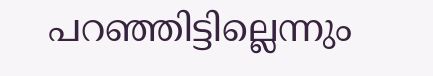പറഞ്ഞിട്ടില്ലെന്നും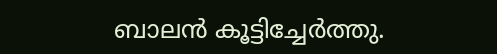ബാലൻ കൂട്ടിച്ചേർത്തു.